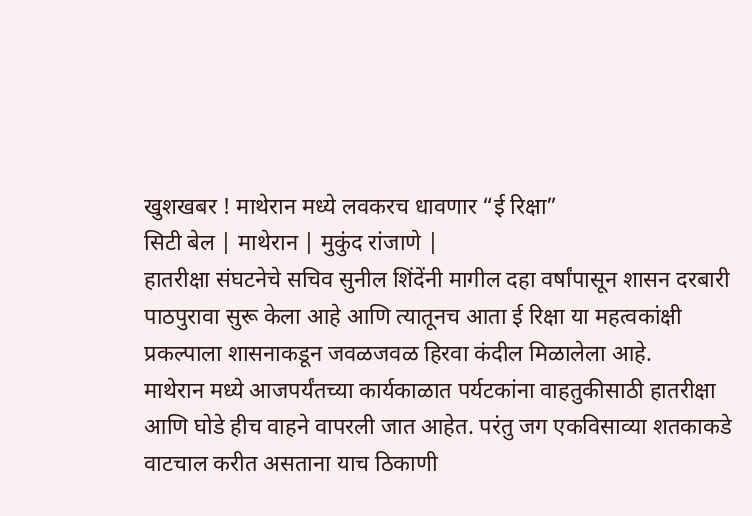खुशखबर ! माथेरान मध्ये लवकरच धावणार “ई रिक्षा”
सिटी बेल | माथेरान | मुकुंद रांजाणे |
हातरीक्षा संघटनेचे सचिव सुनील शिंदेंनी मागील दहा वर्षांपासून शासन दरबारी पाठपुरावा सुरू केला आहे आणि त्यातूनच आता ई रिक्षा या महत्वकांक्षी प्रकल्पाला शासनाकडून जवळजवळ हिरवा कंदील मिळालेला आहे.
माथेरान मध्ये आजपर्यंतच्या कार्यकाळात पर्यटकांना वाहतुकीसाठी हातरीक्षा आणि घोडे हीच वाहने वापरली जात आहेत. परंतु जग एकविसाव्या शतकाकडे वाटचाल करीत असताना याच ठिकाणी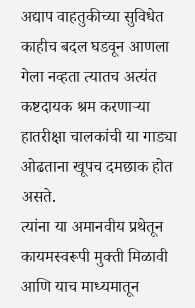अद्याप वाहतुकीच्या सुविधेत काहीच बदल घडवून आणला गेला नव्हता त्यातच अत्यंत कष्टदायक श्रम करणाऱ्या हातरीक्षा चालकांची या गाड्या ओढताना खूपच दमछाक होत असते.
त्यांना या अमानवीय प्रथेतून कायमस्वरूपी मुक्ती मिळावी आणि याच माध्यमातून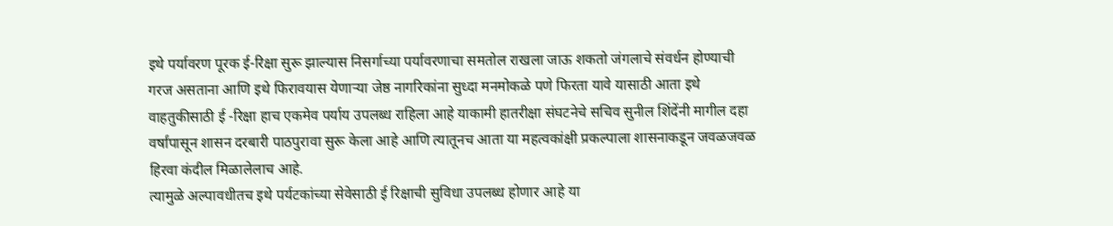इथे पर्यावरण पूरक ई-रिक्षा सुरू झाल्यास निसर्गाच्या पर्यावरणाचा समतोल राखला जाऊ शकतो जंगलाचे संवर्धन होण्याची गरज असताना आणि इथे फिरावयास येणाऱ्या जेष्ठ नागरिकांना सुध्दा मनमोकळे पणे फिरता यावे यासाठी आता इथे वाहतुकीसाठी ई -रिक्षा हाच एकमेव पर्याय उपलब्ध राहिला आहे याकामी हातरीक्षा संघटनेचे सचिव सुनील शिंदेंनी मागील दहा वर्षांपासून शासन दरबारी पाठपुरावा सुरू केला आहे आणि त्यातूनच आता या महत्वकांक्षी प्रकल्पाला शासनाकडून जवळजवळ हिरवा कंदील मिळालेलाच आहे.
त्यामुळे अल्पावधीतच इथे पर्यटकांच्या सेवेसाठी ई रिक्षाची सुविधा उपलब्ध होणार आहे या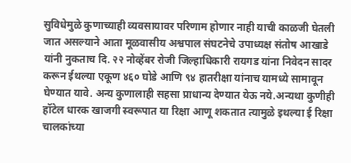सुविधेमुळे कुणाच्याही व्यवसायावर परिणाम होणार नाही याची काळजी घेतली जात असल्याने आता मूळवासीय अश्वपाल संघटनेचे उपाध्यक्ष संतोष आखाडे यांनी नुकताच दि. २२ नोव्हेंबर रोजी जिल्हाधिकारी रायगड यांना निवेदन सादर करून ईथल्या एकूण ४६० घोडे आणि ९४ हातरीक्षा यांनाच यामध्ये सामावून घेण्यात यावे. अन्य कुणालाही सहसा प्राधान्य देण्यात येऊ नये.अन्यथा कुणीही हॉटेल धारक खाजगी स्वरूपात या रिक्षा आणू शकतात त्यामुळे इथल्या ई रिक्षा चालकांच्या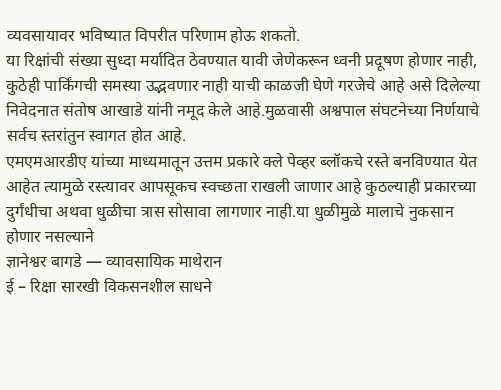व्यवसायावर भविष्यात विपरीत परिणाम होऊ शकतो.
या रिक्षांची संख्या सुध्दा मर्यादित ठेवण्यात यावी जेणेकरून ध्वनी प्रदूषण होणार नाही, कुठेही पार्किंगची समस्या उद्भवणार नाही याची काळजी घेणे गरजेचे आहे असे दिलेल्या निवेदनात संतोष आखाडे यांनी नमूद केले आहे.मुळवासी अश्वपाल संघटनेच्या निर्णयाचे सर्वच स्तरांतुन स्वागत होत आहे.
एमएमआरडीए यांच्या माध्यमातून उत्तम प्रकारे क्ले पेव्हर ब्लॉकचे रस्ते बनविण्यात येत आहेत त्यामुळे रस्त्यावर आपसूकच स्वच्छता राखली जाणार आहे कुठल्याही प्रकारच्या दुर्गंधीचा अथवा धुळीचा त्रास सोसावा लागणार नाही.या धुळीमुळे मालाचे नुकसान होणार नसल्याने
ज्ञानेश्वर बागडे — व्यावसायिक माथेरान
ई – रिक्षा सारखी विकसनशील साधने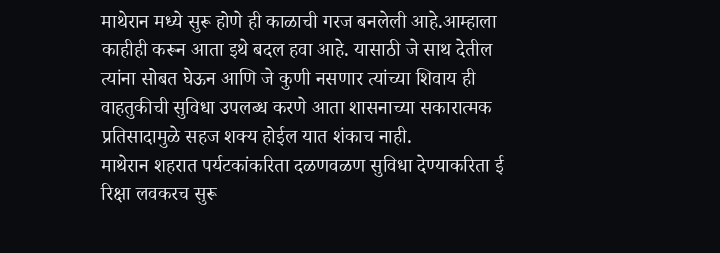माथेरान मध्ये सुरू होणे ही काळाची गरज बनलेली आहे.आम्हाला काहीही करून आता इथे बदल हवा आहे. यासाठी जे साथ देतील त्यांना सोबत घेऊन आणि जे कुणी नसणार त्यांच्या शिवाय ही वाहतुकीची सुविधा उपलब्ध करणे आता शासनाच्या सकारात्मक प्रतिसादामुळे सहज शक्य होईल यात शंकाच नाही.
माथेरान शहरात पर्यटकांकरिता दळणवळण सुविधा देण्याकरिता ई रिक्षा लवकरच सुरू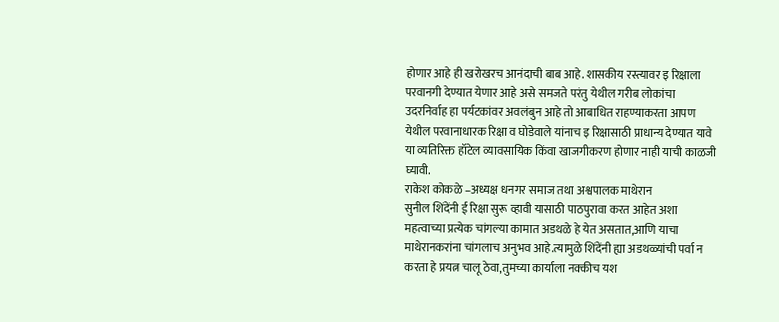होणार आहे ही खरोखरच आनंदाची बाब आहे. शासकीय रस्त्यावर इ रिक्षाला परवानगी देण्यात येणार आहे असे समजते परंतु येथील गरीब लोकांचा उदरनिर्वाह हा पर्यटकांवर अवलंबुन आहे तो आबाधित राहण्याकरता आपण येथील परवानाधारक रिक्षा व घोडेवाले यांनाच इ रिक्षासाठी प्राधान्य देण्यात यावे या व्यतिरिक्त हॉटेल व्यावसायिक किंवा खाजगीकरण होणार नाही याची काळजी घ्यावी.
राकेश कोकळे –अध्यक्ष धनगर समाज तथा अश्वपालक माथेरान
सुनील शिंदेंनी ई रिक्षा सुरू व्हावी यासाठी पाठपुरावा करत आहेत अशा महत्वाच्या प्रत्येक चांगल्या कामात अडथळे हे येत असतात,आणि याचा माथेरानकरांना चांगलाच अनुभव आहे.त्यामुळे शिंदेंनी ह्या अडथळ्यांची पर्वा न करता हे प्रयत्न चालू ठेवा,तुमच्या कार्याला नक्कीच यश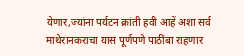येणार,ज्यांना पर्यटन क्रांती हवी आहें अशा सर्व माथेरानकराचा यास पूर्णपणे पाठींबा राहणार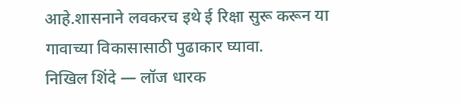आहे.शासनाने लवकरच इथे ई रिक्षा सुरू करून या गावाच्या विकासासाठी पुढाकार घ्यावा.
निखिल शिंदे — लॉज धारक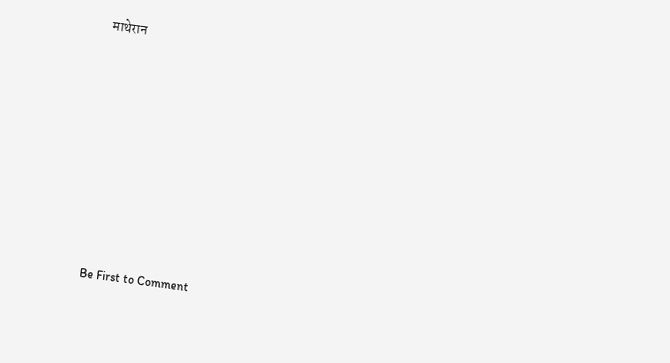माथेरान











Be First to Comment